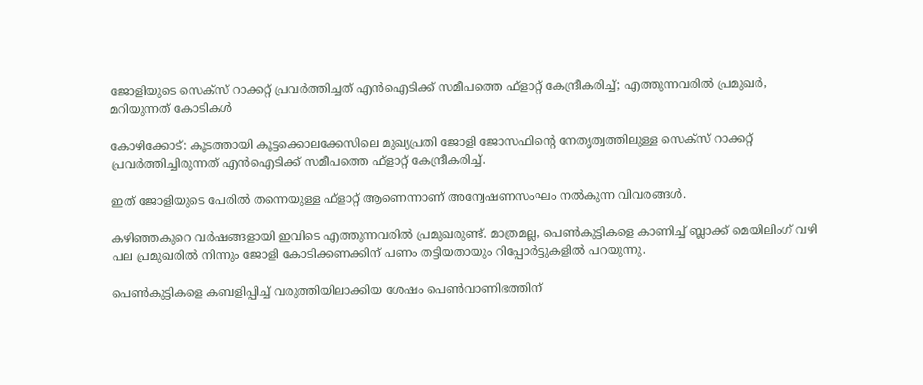ജോളിയുടെ സെക്‌സ് റാക്കറ്റ് പ്രവര്‍ത്തിച്ചത് എന്‍ഐടിക്ക് സമീപത്തെ ഫ്‌ളാറ്റ് കേന്ദ്രീകരിച്ച്‌; എത്തുന്നവരില്‍ പ്രമുഖര്‍, മറിയുന്നത് കോടികള്‍

കോഴിക്കോട്: കൂടത്തായി കൂട്ടക്കൊലക്കേസിലെ മുഖ്യപ്രതി ജോളി ജോസഫിന്റെ നേതൃത്വത്തിലുള്ള സെക്‌സ് റാക്കറ്റ് പ്രവര്‍ത്തിച്ചിരുന്നത് എന്‍ഐടിക്ക് സമീപത്തെ ഫ്‌ളാറ്റ് കേന്ദ്രീകരിച്ച്‌.

ഇത് ജോളിയുടെ പേരില്‍ തന്നെയുള്ള ഫ്‌ളാറ്റ് ആണെന്നാണ് അന്വേഷണസംഘം നല്‍കുന്ന വിവരങ്ങള്‍.

കഴിഞ്ഞകുറെ വര്‍ഷങ്ങളായി ഇവിടെ എത്തുന്നവരില്‍ പ്രമുഖരുണ്ട്. മാത്രമല്ല, പെണ്‍കുട്ടികളെ കാണിച്ച്‌ ബ്ലാക്ക് മെയിലിംഗ് വഴി പല പ്രമുഖരില്‍ നിന്നും ജോളി കോടിക്കണക്കിന് പണം തട്ടിയതായും റിപ്പോര്‍ട്ടുകളില്‍ പറയുന്നു.

പെണ്‍കുട്ടികളെ കബളിപ്പിച്ച്‌ വരുത്തിയിലാക്കിയ ശേഷം പെണ്‍വാണിഭത്തിന്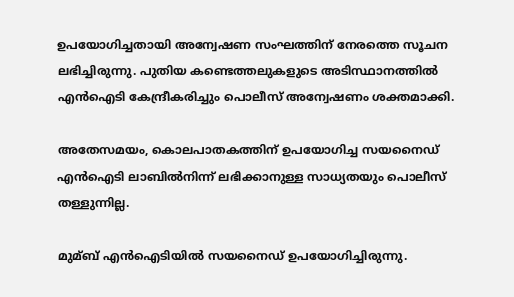ഉപയോഗിച്ചതായി അന്വേഷണ സംഘത്തിന് നേരത്തെ സൂചന ലഭിച്ചിരുന്നു. പുതിയ കണ്ടെത്തലുകളുടെ അടിസ്ഥാനത്തില്‍ എന്‍ഐടി കേന്ദ്രീകരിച്ചും പൊലീസ് അന്വേഷണം ശക്തമാക്കി.

അതേസമയം, കൊലപാതകത്തിന് ഉപയോഗിച്ച സയനൈഡ് എന്‍ഐടി ലാബില്‍നിന്ന് ലഭിക്കാനുള്ള സാധ്യതയും പൊലീസ് തള്ളുന്നില്ല.

മുമ്ബ് എന്‍ഐടിയില്‍ സയനൈഡ് ഉപയോഗിച്ചിരുന്നു.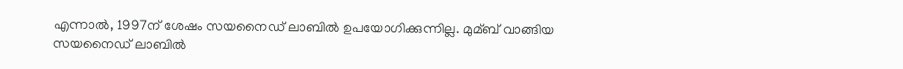എന്നാല്‍, 1997ന് ശേഷം സയനൈഡ് ലാബില്‍ ഉപയോഗിക്കുന്നില്ല. മുമ്ബ് വാങ്ങിയ സയനൈഡ് ലാബില്‍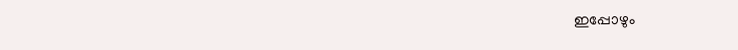ഇപ്പോഴും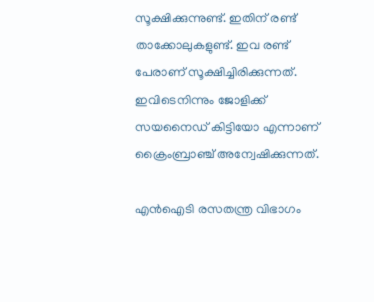സൂക്ഷിക്കുന്നുണ്ട്. ഇതിന് രണ്ട് താക്കോലുകളുണ്ട്. ഇവ രണ്ട് പേരാണ് സൂക്ഷിച്ചിരിക്കുന്നത്. ഇവിടെനിന്നും ജോളിക്ക് സയനൈഡ് കിട്ടിയോ എന്നാണ് ക്രൈംബ്രാഞ്ച് അന്വേഷിക്കുന്നത്.

എന്‍ഐടി രസതന്ത്ര വിഭാഗം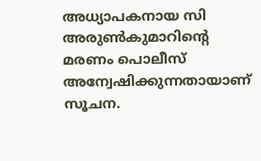അധ്യാപകനായ സി അരുണ്‍കുമാറിന്റെ മരണം പൊലീസ് അന്വേഷിക്കുന്നതായാണ് സൂചന.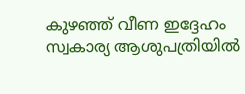കുഴഞ്ഞ് വീണ ഇദ്ദേഹം സ്വകാര്യ ആശുപത്രിയില്‍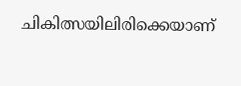ചികിത്സയിലിരിക്കെയാണ്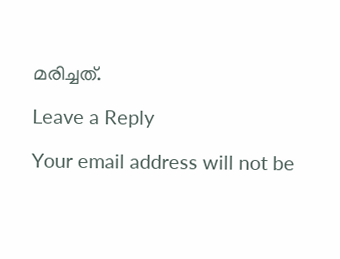മരിച്ചത്.

Leave a Reply

Your email address will not be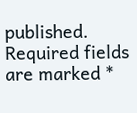published. Required fields are marked *